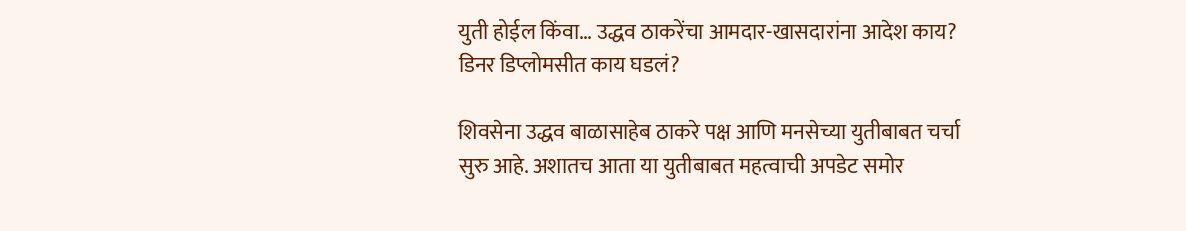युती होईल किंवा… उद्धव ठाकरेंचा आमदार-खासदारांना आदेश काय? डिनर डिप्लोमसीत काय घडलं?

शिवसेना उद्धव बाळासाहेब ठाकरे पक्ष आणि मनसेच्या युतीबाबत चर्चा सुरु आहे. अशातच आता या युतीबाबत महत्वाची अपडेट समोर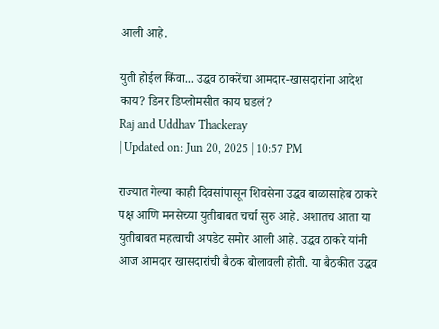आली आहे.

युती होईल किंवा... उद्धव ठाकरेंचा आमदार-खासदारांना आदेश काय? डिनर डिप्लोमसीत काय घडलं?
Raj and Uddhav Thackeray
| Updated on: Jun 20, 2025 | 10:57 PM

राज्यात गेल्या काही दिवसांपासून शिवसेना उद्धव बाळासाहेब ठाकरे पक्ष आणि मनसेच्या युतीबाबत चर्चा सुरु आहे. अशातच आता या युतीबाबत महत्वाची अपडेट समोर आली आहे. उद्धव ठाकरे यांनी आज आमदार खासदारांची बैठक बोलावली होती. या बैठकीत उद्धव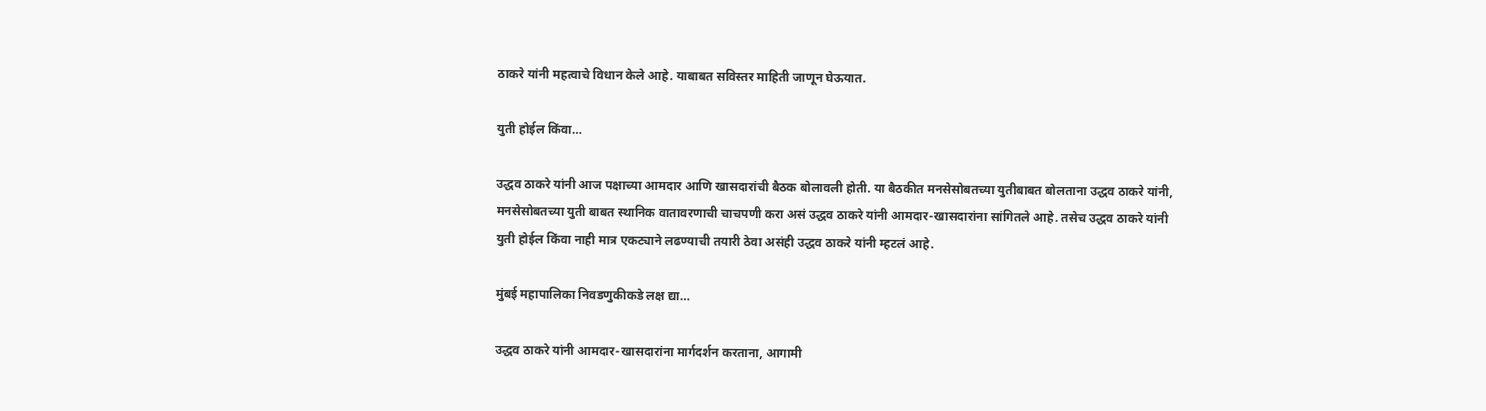ठाकरे यांनी महत्वाचे विधान केले आहे. याबाबत सविस्तर माहिती जाणून घेऊयात.

युती होईल किंवा…

उद्धव ठाकरे यांनी आज पक्षाच्या आमदार आणि खासदारांची बैठक बोलावली होती. या बैठकीत मनसेसोबतच्या युतीबाबत बोलताना उद्धव ठाकरे यांनी, मनसेसोबतच्या युती बाबत स्थानिक वातावरणाची चाचपणी करा असं उद्धव ठाकरे यांनी आमदार-खासदारांना सांगितले आहे. तसेच उद्धव ठाकरे यांनी युती होईल किंवा नाही मात्र एकट्याने लढण्याची तयारी ठेवा असंही उद्धव ठाकरे यांनी म्हटलं आहे.

मुंबई महापालिका निवडणुकीकडे लक्ष द्या…

उद्धव ठाकरे यांनी आमदार-खासदारांना मार्गदर्शन करताना, आगामी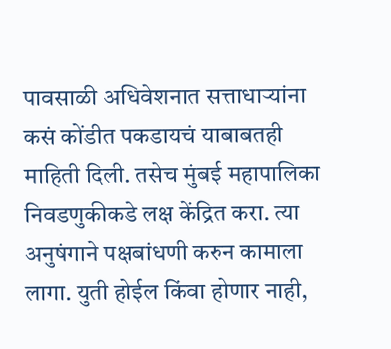पावसाळी अधिवेशनात सत्ताधाऱ्यांना कसं कोंडीत पकडायचं याबाबतही माहिती दिली. तसेच मुंबई महापालिका निवडणुकीकडे लक्ष केंद्रित करा. त्या अनुषंगाने पक्षबांधणी करुन कामाला लागा. युती होईल किंवा होणार नाही,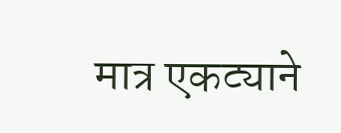मात्र एकट्याने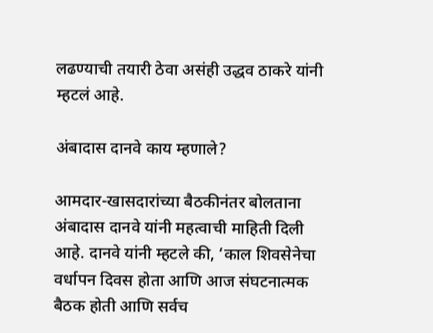लढण्याची तयारी ठेवा असंही उद्धव ठाकरे यांनी म्हटलं आहे.

अंबादास दानवे काय म्हणाले?

आमदार-खासदारांच्या बैठकीनंतर बोलताना अंबादास दानवे यांनी महत्वाची माहिती दिली आहे. दानवे यांनी म्हटले की, ‘काल शिवसेनेचा वर्धापन दिवस होता आणि आज संघटनात्मक बैठक होती आणि सर्वच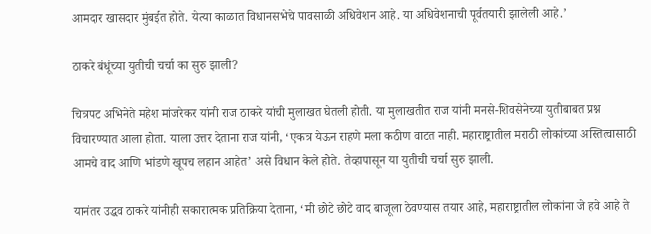आमदार खासदार मुंबईत होते. येत्या काळात विधानसभेचे पावसाळी अधिवेशन आहे. या अधिवेशनाची पूर्वतयारी झालेली आहे.’

ठाकरे बंधूंच्या युतीची चर्चा का सुरु झाली?

चित्रपट अभिनेते महेश मांजरेकर यांनी राज ठाकरे यांची मुलाखत घेतली होती. या मुलाखतीत राज यांनी मनसे-शिवसेनेच्या युतीबाबत प्रश्न विचारण्यात आला होता. याला उत्तर देताना राज यांनी, ‘एकत्र येऊन राहणे मला कठीण वाटत नाही. महाराष्ट्रातील मराठी लोकांच्या अस्तित्वासाठी आमचे वाद आणि भांडणे खूपच लहान आहेत’ असे विधान केले होते. तेव्हापासून या युतीची चर्चा सुरु झाली.

यानंतर उद्धव ठाकरे यांनीही सकारात्मक प्रतिक्रिया देताना, ‘मी छोटे छोटे वाद बाजूला ठेवण्यास तयार आहे, महाराष्ट्रातील लोकांना जे हवे आहे ते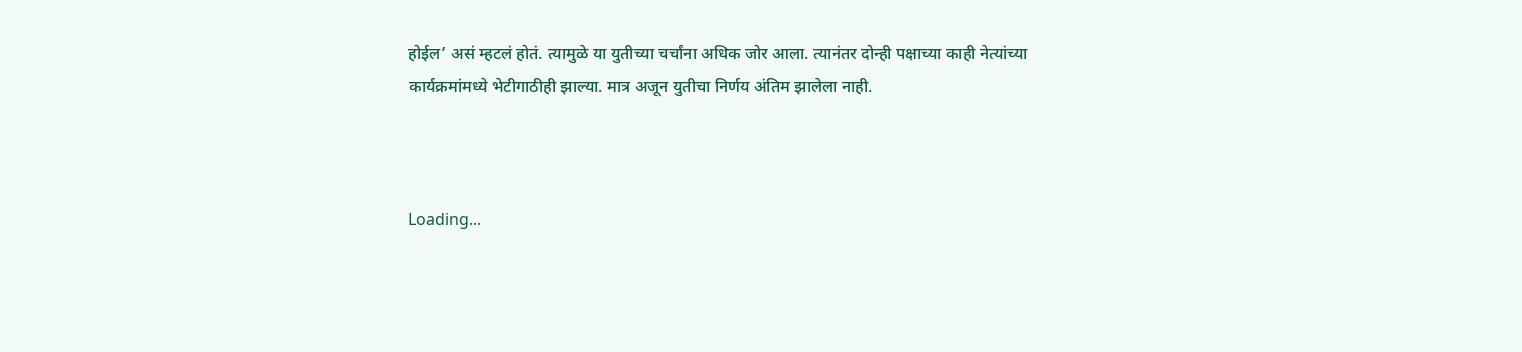होईल’ असं म्हटलं होतं. त्यामुळे या युतीच्या चर्चांना अधिक जोर आला. त्यानंतर दोन्ही पक्षाच्या काही नेत्यांच्या कार्यक्रमांमध्ये भेटीगाठीही झाल्या. मात्र अजून युतीचा निर्णय अंतिम झालेला नाही.



Loading...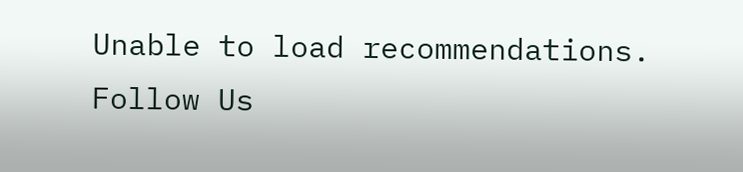Unable to load recommendations.
Follow Us